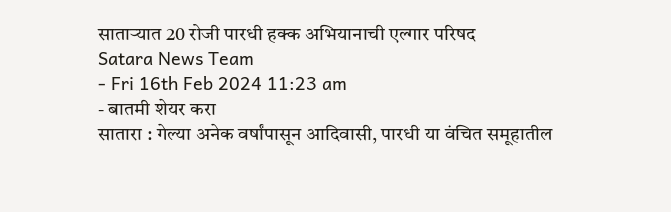साताऱ्यात 20 रोजी पारधी हक्क अभियानाची एल्गार परिषद
Satara News Team
- Fri 16th Feb 2024 11:23 am
- बातमी शेयर करा
सातारा : गेल्या अनेक वर्षांपासून आदिवासी, पारधी या वंचित समूहातील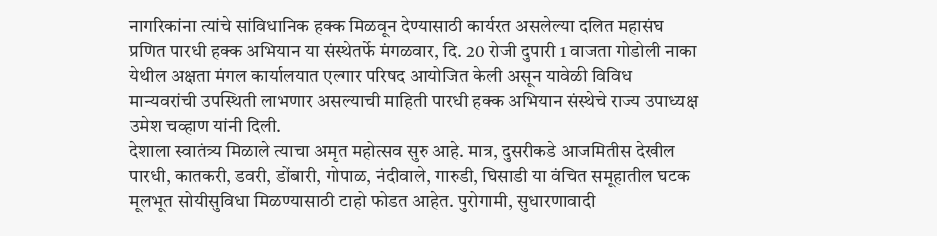नागरिकांना त्यांचे सांविधानिक हक्क मिळवून देण्यासाठी कार्यरत असलेल्या दलित महासंघ प्रणित पारधी हक्क अभियान या संस्थेतर्फे मंगळवार, दि. 20 रोजी दुपारी 1 वाजता गोडोली नाका येथील अक्षता मंगल कार्यालयात एल्गार परिषद आयोजित केली असून यावेळी विविध मान्यवरांची उपस्थिती लाभणार असल्याची माहिती पारधी हक्क अभियान संस्थेचे राज्य उपाध्यक्ष उमेश चव्हाण यांनी दिली.
देशाला स्वातंत्र्य मिळाले त्याचा अमृत महोत्सव सुरु आहे. मात्र, दुसरीकडे आजमितीस देखील पारधी, कातकरी, डवरी, डोंबारी, गोपाळ, नंदीवाले, गारुडी, घिसाडी या वंचित समूहातील घटक मूलभूत सोयीसुविधा मिळण्यासाठी टाहो फोडत आहेत. पुरोगामी, सुधारणावादी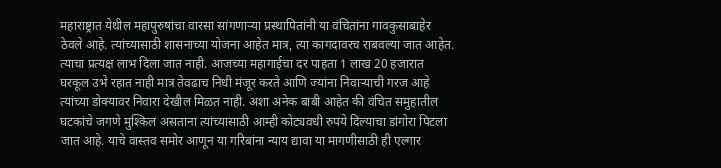महाराष्ट्रात येथील महापुरुषांचा वारसा सांगणाऱ्या प्रस्थापितांनी या वंचितांना गावकुसाबाहेर ठेवले आहे. त्यांच्यासाठी शासनाच्या योजना आहेत मात्र, त्या कागदावरच राबवल्या जात आहेत. त्याचा प्रत्यक्ष लाभ दिला जात नाही. आजच्या महागाईचा दर पाहता 1 लाख 20 हजारात घरकूल उभे रहात नाही मात्र तेवढाच निधी मंजूर करते आणि ज्यांना निवाऱ्याची गरज आहे त्यांच्या डोक्यावर निवारा देखील मिळत नाही. अशा अनेक बाबी आहेत की वंचित समुहातील घटकांचे जगणे मुश्किल असताना त्यांच्यासाठी आम्ही कोट्यवधी रुपये दिल्याचा डांगोरा पिटला जात आहे. याचे वास्तव समोर आणून या गरिबांना न्याय द्यावा या मागणीसाठी ही एल्गार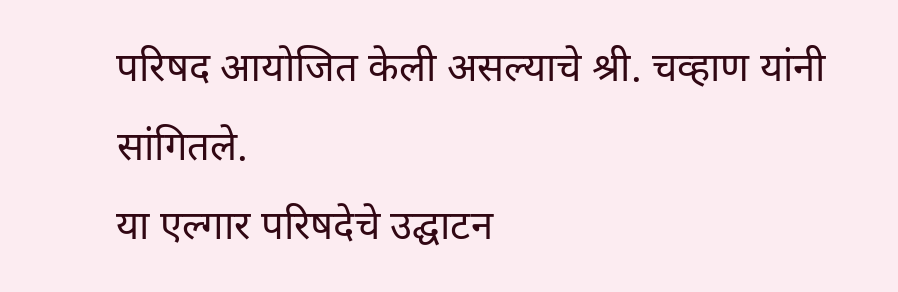परिषद आयोजित केली असल्याचे श्री. चव्हाण यांनी सांगितले.
या एल्गार परिषदेचे उद्घाटन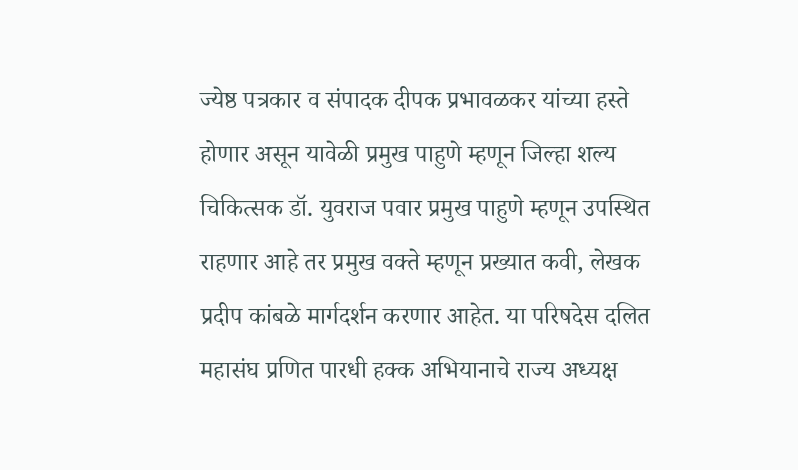ज्येष्ठ पत्रकार व संपादक दीपक प्रभावळकर यांच्या हस्ते होणार असून यावेळी प्रमुख पाहुणे म्हणून जिल्हा शल्य चिकित्सक डॉ. युवराज पवार प्रमुख पाहुणे म्हणून उपस्थित राहणार आहे तर प्रमुख वक्ते म्हणून प्रख्यात कवी, लेखक प्रदीप कांबळे मार्गदर्शन करणार आहेत. या परिषदेस दलित महासंघ प्रणित पारधी हक्क अभियानाचे राज्य अध्यक्ष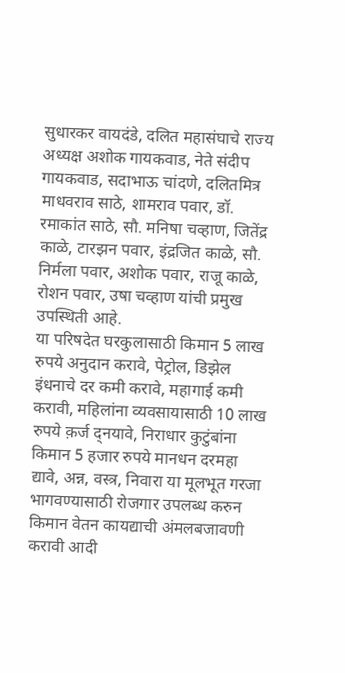सुधारकर वायदंडे, दलित महासंघाचे राज्य अध्यक्ष अशोक गायकवाड, नेते संदीप गायकवाड, सदाभाऊ चांदणे, दलितमित्र माधवराव साठे, शामराव पवार, डॉ. रमाकांत साठे, सौ. मनिषा चव्हाण, जितेंद्र काळे, टारझन पवार, इंद्रजित काळे, सौ. निर्मला पवार, अशोक पवार, राजू काळे, रोशन पवार, उषा चव्हाण यांची प्रमुख उपस्थिती आहे.
या परिषदेत घरकुलासाठी किमान 5 लाख रुपये अनुदान करावे, पेट्रोल, डिझेल इंधनाचे दर कमी करावे, महागाई कमी करावी, महिलांना व्यवसायासाठी 10 लाख रुपये क़र्ज द्नयावे, निराधार कुटुंबांना किमान 5 हजार रुपये मानधन दरमहा द्यावे, अन्न, वस्त्र, निवारा या मूलभूत गरजा भागवण्यासाठी रोजगार उपलब्ध करुन किमान वेतन कायद्याची अंमलबजावणी करावी आदी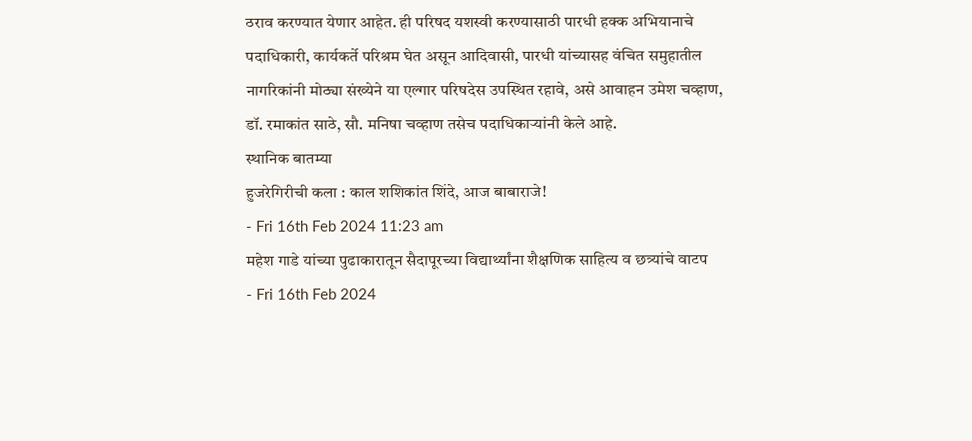ठराव करण्यात येणार आहेत. ही परिषद यशस्वी करण्यासाठी पारधी हक्क अभियानाचे पदाधिकारी, कार्यकर्ते परिश्रम घेत असून आदिवासी, पारधी यांच्यासह वंचित समुहातील नागरिकांनी मोठ्या संख्येने या एल्गार परिषदेस उपस्थित रहावे, असे आवाहन उमेश चव्हाण, डॉ. रमाकांत साठे, सौ. मनिषा चव्हाण तसेच पदाधिकाऱ्यांनी केले आहे.
स्थानिक बातम्या
हुजरेगिरीची कला : काल शशिकांत शिंदे, आज बाबाराजे!
- Fri 16th Feb 2024 11:23 am
महेश गाडे यांच्या पुढाकारातून सैदापूरच्या विद्यार्थ्यांना शैक्षणिक साहित्य व छत्र्यांचे वाटप
- Fri 16th Feb 2024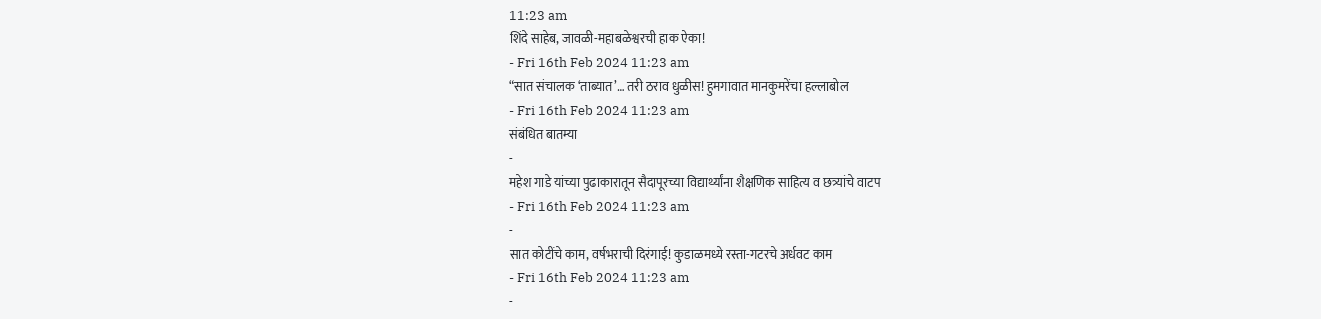11:23 am
शिंदे साहेब, जावळी-महाबळेश्वरची हाक ऐका!
- Fri 16th Feb 2024 11:23 am
“सात संचालक ‘ताब्यात’… तरी ठराव धुळीस! हुमगावात मानकुमरेंचा हल्लाबोल
- Fri 16th Feb 2024 11:23 am
संबंधित बातम्या
-
महेश गाडे यांच्या पुढाकारातून सैदापूरच्या विद्यार्थ्यांना शैक्षणिक साहित्य व छत्र्यांचे वाटप
- Fri 16th Feb 2024 11:23 am
-
सात कोटींचे काम, वर्षभराची दिरंगाई! कुडाळमध्ये रस्ता-गटरचे अर्धवट काम
- Fri 16th Feb 2024 11:23 am
-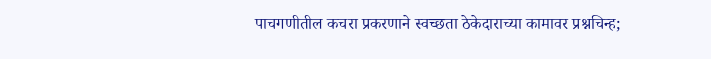पाचगणीतील कचरा प्रकरणाने स्वच्छता ठेकेदाराच्या कामावर प्रश्नचिन्ह;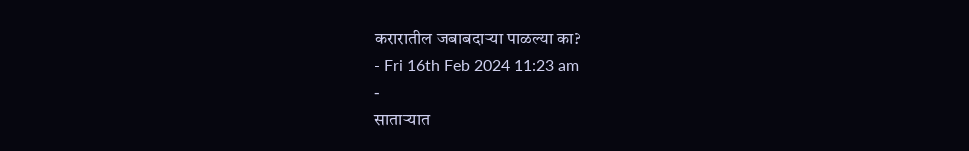करारातील जबाबदाऱ्या पाळल्या का?
- Fri 16th Feb 2024 11:23 am
-
साताऱ्यात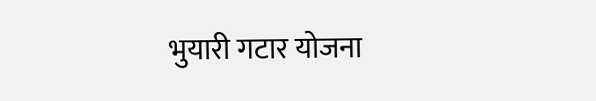भुयारी गटार योजना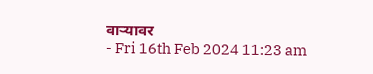वाऱ्यावर
- Fri 16th Feb 2024 11:23 am